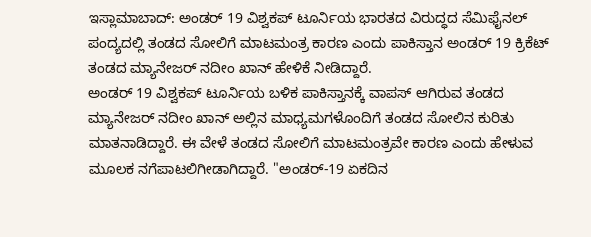ಇಸ್ಲಾಮಾಬಾದ್: ಅಂಡರ್ 19 ವಿಶ್ವಕಪ್ ಟೂರ್ನಿಯ ಭಾರತದ ವಿರುದ್ಧದ ಸೆಮಿಫೈನಲ್ ಪಂದ್ಯದಲ್ಲಿ ತಂಡದ ಸೋಲಿಗೆ ಮಾಟಮಂತ್ರ ಕಾರಣ ಎಂದು ಪಾಕಿಸ್ತಾನ ಅಂಡರ್ 19 ಕ್ರಿಕೆಟ್ ತಂಡದ ಮ್ಯಾನೇಜರ್ ನದೀಂ ಖಾನ್ ಹೇಳಿಕೆ ನೀಡಿದ್ದಾರೆ.
ಅಂಡರ್ 19 ವಿಶ್ವಕಪ್ ಟೂರ್ನಿಯ ಬಳಿಕ ಪಾಕಿಸ್ತಾನಕ್ಕೆ ವಾಪಸ್ ಆಗಿರುವ ತಂಡದ ಮ್ಯಾನೇಜರ್ ನದೀಂ ಖಾನ್ ಅಲ್ಲಿನ ಮಾಧ್ಯಮಗಳೊಂದಿಗೆ ತಂಡದ ಸೋಲಿನ ಕುರಿತು ಮಾತನಾಡಿದ್ದಾರೆ. ಈ ವೇಳೆ ತಂಡದ ಸೋಲಿಗೆ ಮಾಟಮಂತ್ರವೇ ಕಾರಣ ಎಂದು ಹೇಳುವ ಮೂಲಕ ನಗೆಪಾಟಲಿಗೀಡಾಗಿದ್ದಾರೆ. "ಅಂಡರ್-19 ಏಕದಿನ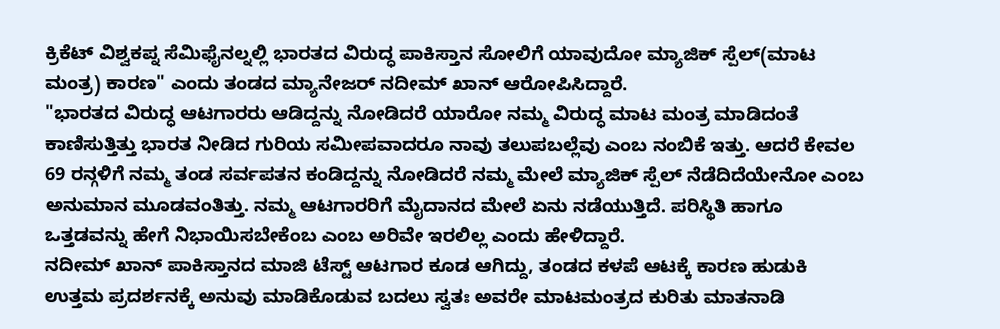ಕ್ರಿಕೆಟ್ ವಿಶ್ವಕಪ್ನ ಸೆಮಿಫೈನಲ್ನಲ್ಲಿ ಭಾರತದ ವಿರುದ್ಧ ಪಾಕಿಸ್ತಾನ ಸೋಲಿಗೆ ಯಾವುದೋ ಮ್ಯಾಜಿಕ್ ಸ್ಪೆಲ್(ಮಾಟ ಮಂತ್ರ) ಕಾರಣ" ಎಂದು ತಂಡದ ಮ್ಯಾನೇಜರ್ ನದೀಮ್ ಖಾನ್ ಆರೋಪಿಸಿದ್ದಾರೆ.
"ಭಾರತದ ವಿರುದ್ಧ ಆಟಗಾರರು ಆಡಿದ್ದನ್ನು ನೋಡಿದರೆ ಯಾರೋ ನಮ್ಮ ವಿರುದ್ಧ ಮಾಟ ಮಂತ್ರ ಮಾಡಿದಂತೆ ಕಾಣಿಸುತ್ತಿತ್ತು ಭಾರತ ನೀಡಿದ ಗುರಿಯ ಸಮೀಪವಾದರೂ ನಾವು ತಲುಪಬಲ್ಲೆವು ಎಂಬ ನಂಬಿಕೆ ಇತ್ತು. ಆದರೆ ಕೇವಲ 69 ರನ್ಗಳಿಗೆ ನಮ್ಮ ತಂಡ ಸರ್ವಪತನ ಕಂಡಿದ್ದನ್ನು ನೋಡಿದರೆ ನಮ್ಮ ಮೇಲೆ ಮ್ಯಾಜಿಕ್ ಸ್ಪೆಲ್ ನೆಡೆದಿದೆಯೇನೋ ಎಂಬ ಅನುಮಾನ ಮೂಡವಂತಿತ್ತು. ನಮ್ಮ ಆಟಗಾರರಿಗೆ ಮೈದಾನದ ಮೇಲೆ ಏನು ನಡೆಯುತ್ತಿದೆ. ಪರಿಸ್ಥಿತಿ ಹಾಗೂ ಒತ್ತಡವನ್ನು ಹೇಗೆ ನಿಭಾಯಿಸಬೇಕೆಂಬ ಎಂಬ ಅರಿವೇ ಇರಲಿಲ್ಲ ಎಂದು ಹೇಳಿದ್ದಾರೆ.
ನದೀಮ್ ಖಾನ್ ಪಾಕಿಸ್ತಾನದ ಮಾಜಿ ಟೆಸ್ಟ್ ಆಟಗಾರ ಕೂಡ ಆಗಿದ್ದು, ತಂಡದ ಕಳಪೆ ಆಟಕ್ಕೆ ಕಾರಣ ಹುಡುಕಿ ಉತ್ತಮ ಪ್ರದರ್ಶನಕ್ಕೆ ಅನುವು ಮಾಡಿಕೊಡುವ ಬದಲು ಸ್ವತಃ ಅವರೇ ಮಾಟಮಂತ್ರದ ಕುರಿತು ಮಾತನಾಡಿ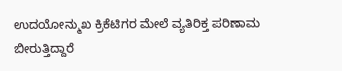ಉದಯೋನ್ಮುಖ ಕ್ರಿಕೆಟಿಗರ ಮೇಲೆ ವ್ಯತಿರಿಕ್ತ ಪರಿಣಾಮ ಬೀರುತ್ತಿದ್ದಾರೆ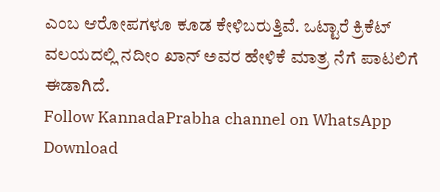ಎಂಬ ಆರೋಪಗಳೂ ಕೂಡ ಕೇಳಿಬರುತ್ತಿವೆ. ಒಟ್ಟಾರೆ ಕ್ರಿಕೆಟ್ ವಲಯದಲ್ಲಿ ನದೀಂ ಖಾನ್ ಅವರ ಹೇಳಿಕೆ ಮಾತ್ರ ನೆಗೆ ಪಾಟಲಿಗೆ ಈಡಾಗಿದೆ.
Follow KannadaPrabha channel on WhatsApp
Download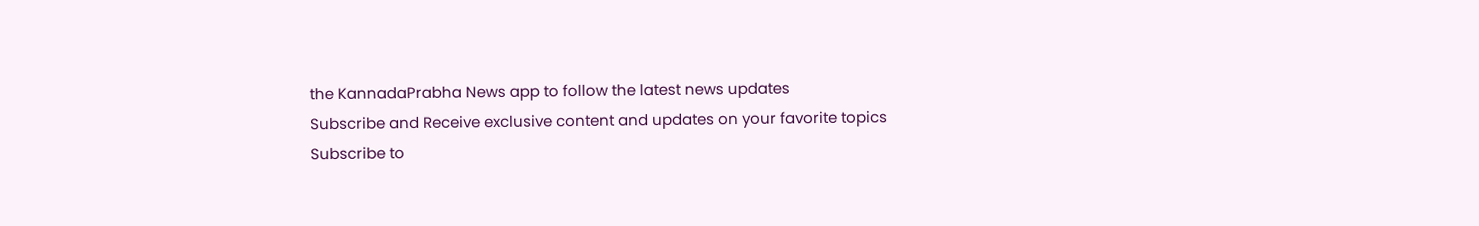the KannadaPrabha News app to follow the latest news updates
Subscribe and Receive exclusive content and updates on your favorite topics
Subscribe to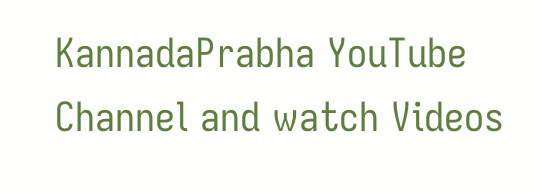KannadaPrabha YouTube Channel and watch Videos